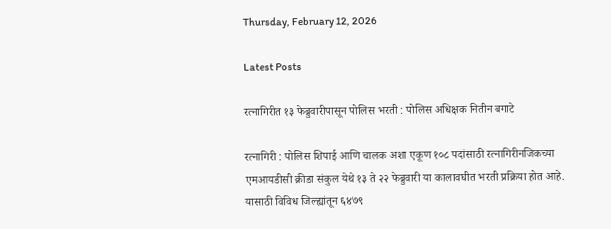Thursday, February 12, 2026

Latest Posts

रत्नागिरीत १३ फेब्रुवारीपासून पोलिस भरती : पोलिस अधिक्षक नितीन बगाटे

रत्नागिरी : पोलिस शिपाई आणि चालक अशा एकूण १०८ पदांसाठी रत्नागिरीनजिकच्या एमआयडीसी क्रीडा संकुल येथे १३ ते २२ फेब्रुवारी या कालावघीत भरती प्रक्रिया होत आहे. यासाठी विविध जिल्ह्यांतून ६४७९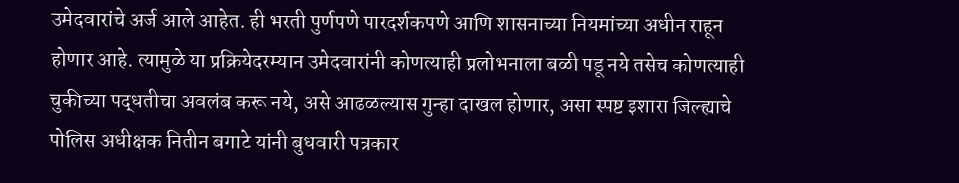उमेदवारांचे अर्ज आले आहेत. ही भरती पुर्णपणे पारदर्शकपणे आणि शासनाच्या नियमांच्या अधीन राहून होणार आहे. त्यामुळे या प्रक्रियेदरम्यान उमेदवारांनी कोणत्याही प्रलोभनाला बळी पडू नये तसेच कोणत्याही चुकीच्या पद्धतीचा अवलंब करू नये, असे आढळल्यास गुन्हा दाखल होणार, असा स्पष्ट इशारा जिल्ह्याचे पोलिस अधीक्षक नितीन बगाटे यांनी बुधवारी पत्रकार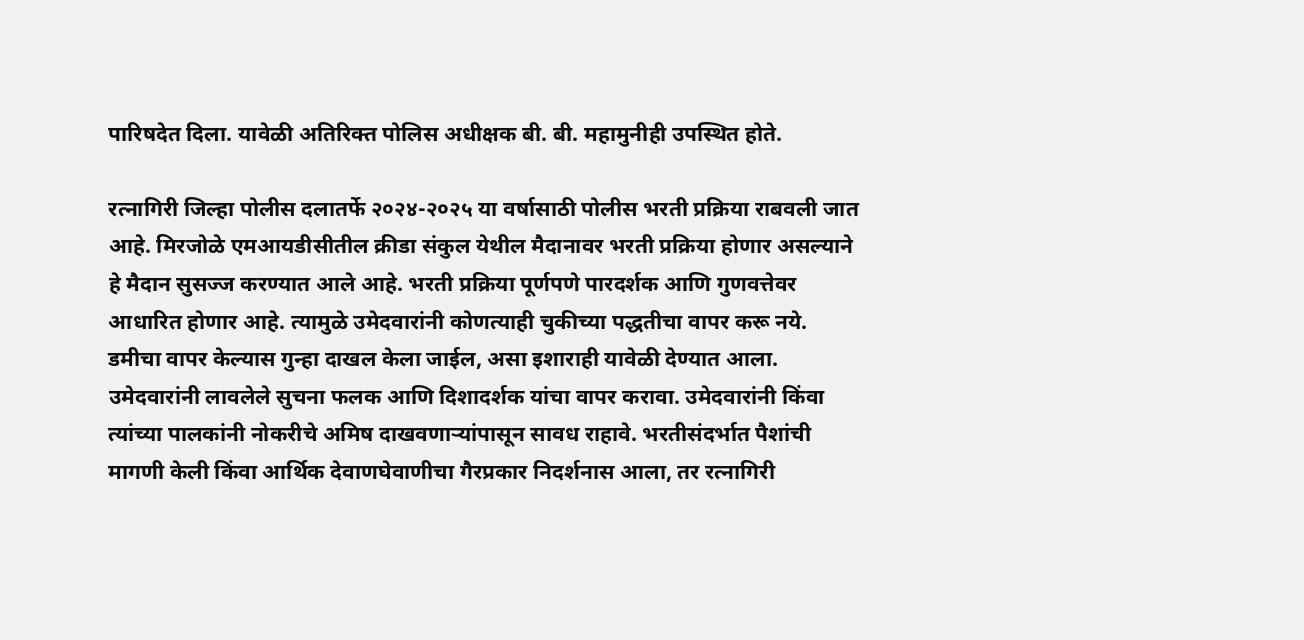पारिषदेत दिला. यावेळी अतिरिक्त पोलिस अधीक्षक बी. बी. महामुनीही उपस्थित होते.

रत्नागिरी जिल्हा पोलीस दलातर्फे २०२४-२०२५ या वर्षासाठी पोलीस भरती प्रक्रिया राबवली जात आहे. मिरजोळे एमआयडीसीतील क्रीडा संकुल येथील मैदानावर भरती प्रक्रिया होणार असल्याने हे मैदान सुसज्ज करण्यात आले आहे. भरती प्रक्रिया पूर्णपणे पारदर्शक आणि गुणवत्तेवर आधारित होणार आहे. त्यामुळे उमेदवारांनी कोणत्याही चुकीच्या पद्धतीचा वापर करू नये. डमीचा वापर केल्यास गुन्हा दाखल केला जाईल, असा इशाराही यावेळी देण्यात आला. उमेदवारांनी लावलेले सुचना फलक आणि दिशादर्शक यांचा वापर करावा. उमेदवारांनी किंवा त्यांच्या पालकांनी नोकरीचे अमिष दाखवणाऱ्यांपासून सावध राहावे. भरतीसंदर्भात पैशांची मागणी केली किंवा आर्थिक देवाणघेवाणीचा गैरप्रकार निदर्शनास आला, तर रत्नागिरी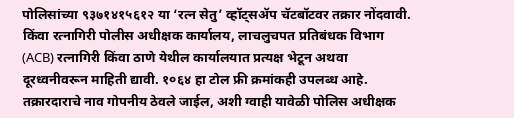पोलिसांच्या ९३७१४१५६१२ या ‘रत्न सेतु’ व्हॉट्सॲप चॅटबॉटवर तक्रार नोंदवावी. किंवा रत्नागिरी पोलीस अधीक्षक कार्यालय, लाचलुचपत प्रतिबंधक विभाग (ACB) रत्नागिरी किंवा ठाणे येथील कार्यालयात प्रत्यक्ष भेटून अथवा दूरध्वनीवरून माहिती द्यावी. १०६४ हा टोल फ्री क्रमांकही उपलब्ध आहे. तक्रारदाराचे नाव गोपनीय ठेवले जाईल, अशी ग्वाही यावेळी पोलिस अधीक्षक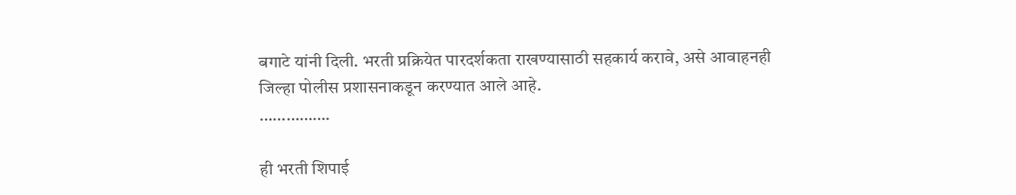बगाटे यांनी दिली. भरती प्रक्रियेत पारदर्शकता राखण्यासाठी सहकार्य करावे, असे आवाहनही जिल्हा पोलीस प्रशासनाकडून करण्यात आले आहे.
…………….

ही भरती शिपाई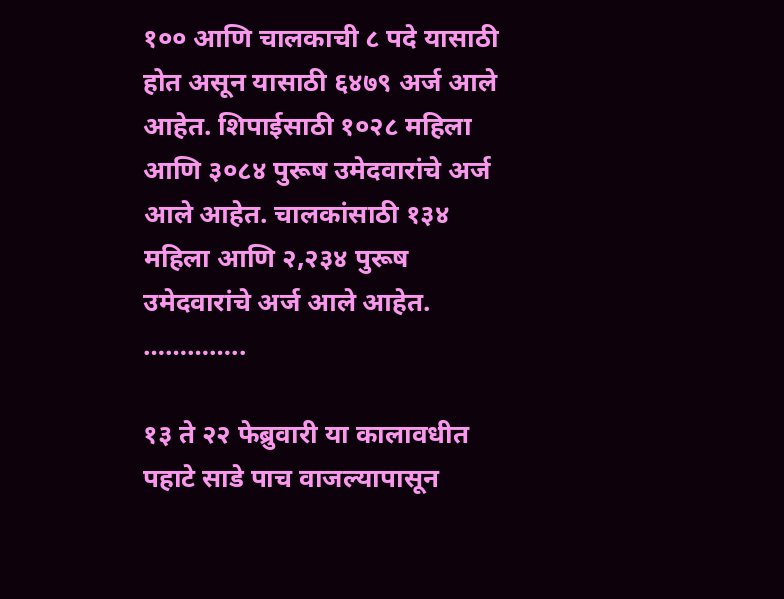१०० आणि चालकाची ८ पदे यासाठी होत असून यासाठी ६४७९ अर्ज आले आहेत. शिपाईसाठी १०२८ महिला आणि ३०८४ पुरूष उमेदवारांचे अर्ज आले आहेत. चालकांसाठी १३४ महिला आणि २,२३४ पुरूष उमेदवारांचे अर्ज आले आहेत.
…………..

१३ ते २२ फेब्रुवारी या कालावधीत पहाटे साडे पाच वाजल्यापासून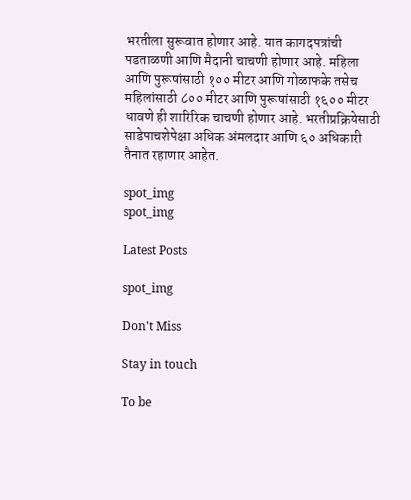भरतीला सुरूवात होणार आहे. यात कागदपत्रांची पडताळणी आणि मैदानी चाचणी होणार आहे. महिला आणि पुरूषांसाठी १०० मीटर आणि गोळाफके तसेच महिलांसाठी ८०० मीटर आणि पुरूषांसाठी १६०० मीटर धावणे ही शारिरिक चाचणी होणार आहे. भरतीप्रक्रियेसाठी साडेपाचशेपेक्षा अधिक अंमलदार आणि ६० अधिकारी तैनात रहाणार आहेत.

spot_img
spot_img

Latest Posts

spot_img

Don't Miss

Stay in touch

To be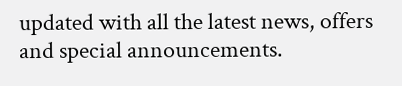updated with all the latest news, offers and special announcements.